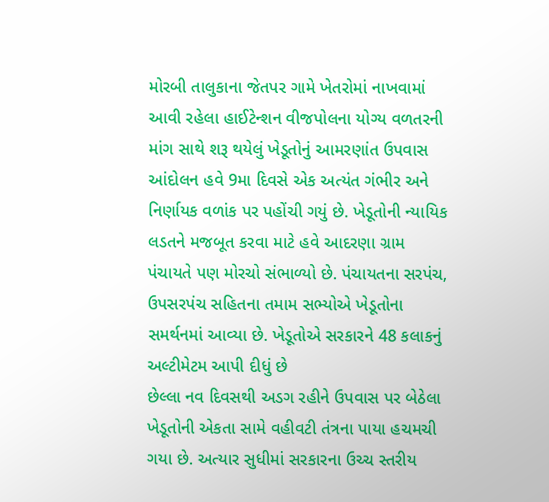મોરબી તાલુકાના જેતપર ગામે ખેતરોમાં નાખવામાં આવી રહેલા હાઈટેન્શન વીજપોલના યોગ્ય વળતરની માંગ સાથે શરૂ થયેલું ખેડૂતોનું આમરણાંત ઉપવાસ આંદોલન હવે 9મા દિવસે એક અત્યંત ગંભીર અને નિર્ણાયક વળાંક પર પહોંચી ગયું છે. ખેડૂતોની ન્યાયિક લડતને મજબૂત કરવા માટે હવે આદરણા ગ્રામ પંચાયતે પણ મોરચો સંભાળ્યો છે. પંચાયતના સરપંચ, ઉપસરપંચ સહિતના તમામ સભ્યોએ ખેડૂતોના સમર્થનમાં આવ્યા છે. ખેડૂતોએ સરકારને 48 કલાકનું અલ્ટીમેટમ આપી દીધું છે
છેલ્લા નવ દિવસથી અડગ રહીને ઉપવાસ પર બેઠેલા ખેડૂતોની એકતા સામે વહીવટી તંત્રના પાયા હચમચી ગયા છે. અત્યાર સુધીમાં સરકારના ઉચ્ચ સ્તરીય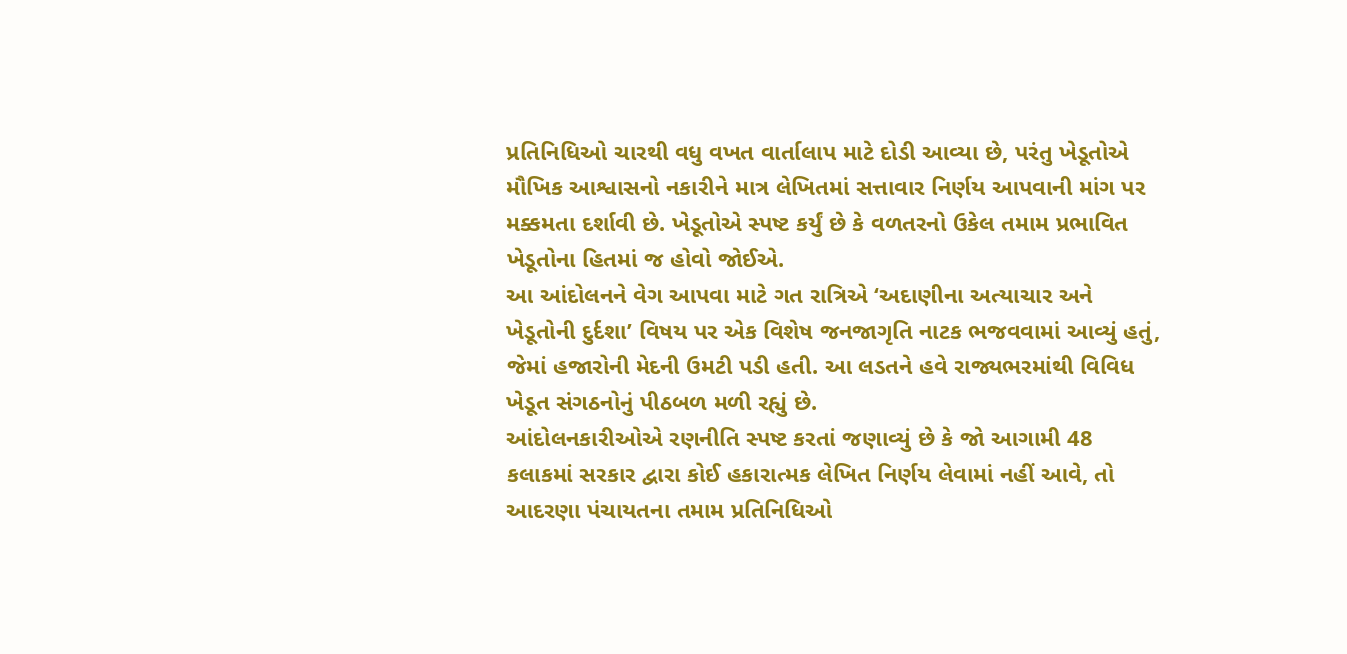પ્રતિનિધિઓ ચારથી વધુ વખત વાર્તાલાપ માટે દોડી આવ્યા છે, પરંતુ ખેડૂતોએ મૌખિક આશ્વાસનો નકારીને માત્ર લેખિતમાં સત્તાવાર નિર્ણય આપવાની માંગ પર મક્કમતા દર્શાવી છે. ખેડૂતોએ સ્પષ્ટ કર્યું છે કે વળતરનો ઉકેલ તમામ પ્રભાવિત ખેડૂતોના હિતમાં જ હોવો જોઈએ.
આ આંદોલનને વેગ આપવા માટે ગત રાત્રિએ ‘અદાણીના અત્યાચાર અને ખેડૂતોની દુર્દશા’ વિષય પર એક વિશેષ જનજાગૃતિ નાટક ભજવવામાં આવ્યું હતું, જેમાં હજારોની મેદની ઉમટી પડી હતી. આ લડતને હવે રાજ્યભરમાંથી વિવિધ ખેડૂત સંગઠનોનું પીઠબળ મળી રહ્યું છે.
આંદોલનકારીઓએ રણનીતિ સ્પષ્ટ કરતાં જણાવ્યું છે કે જો આગામી 48 કલાકમાં સરકાર દ્વારા કોઈ હકારાત્મક લેખિત નિર્ણય લેવામાં નહીં આવે, તો આદરણા પંચાયતના તમામ પ્રતિનિધિઓ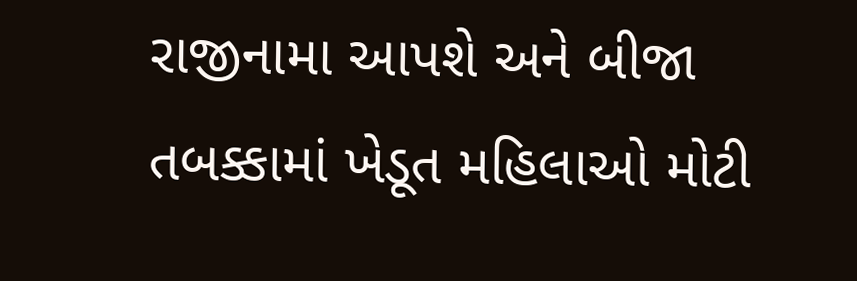રાજીનામા આપશે અને બીજા તબક્કામાં ખેડૂત મહિલાઓ મોટી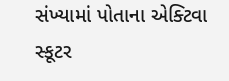સંખ્યામાં પોતાના એક્ટિવા સ્કૂટર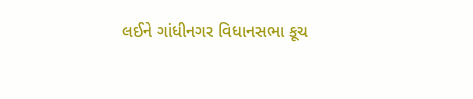લઈને ગાંધીનગર વિધાનસભા કૂચ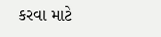કરવા માટે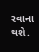રવાના થશે.